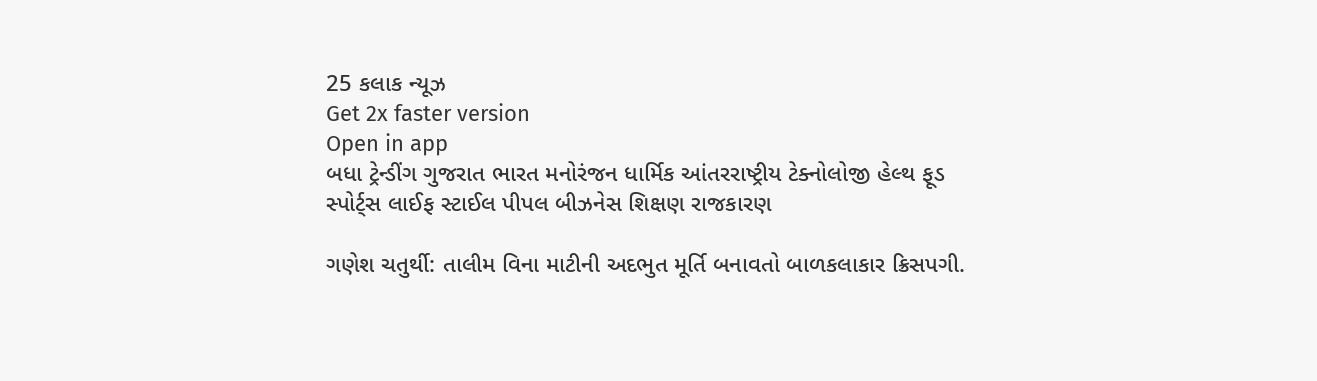25 કલાક ન્યૂઝ
Get 2x faster version
Open in app
બધા ટ્રેન્ડીંગ ગુજરાત ભારત મનોરંજન ધાર્મિક આંતરરાષ્ટ્રીય ટેક્નોલોજી હેલ્થ ફૂડ સ્પોર્ટ્સ લાઈફ સ્ટાઈલ પીપલ બીઝનેસ શિક્ષણ રાજકારણ

ગણેશ ચતુર્થી: તાલીમ વિના માટીની અદભુત મૂર્તિ બનાવતો બાળકલાકાર ક્રિસપગી.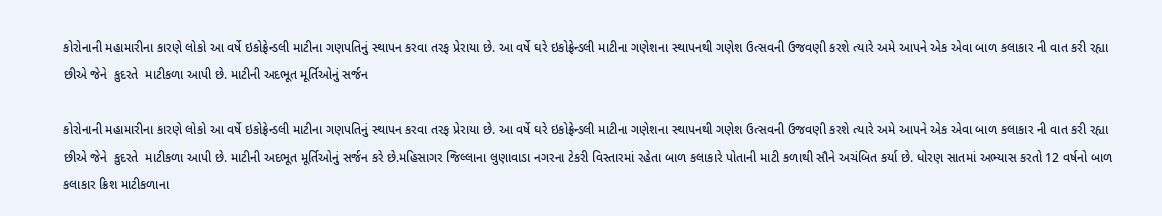કોરોનાની મહામારીના કારણે લોકો આ વર્ષે ઇકોફ્રેન્ડલી માટીના ગણપતિનું સ્થાપન કરવા તરફ પ્રેરાયા છે. આ વર્ષે ઘરે ઇકોફ્રેન્ડલી માટીના ગણેશના સ્થાપનથી ગણેશ ઉત્સવની ઉજવણી કરશે ત્યારે અમે આપને એક એવા બાળ કલાકાર ની વાત કરી રહ્યા છીએ જેને  કુદરતે  માટીકળા આપી છે. માટીની અદભૂત મૂર્તિઓનું સર્જન

કોરોનાની મહામારીના કારણે લોકો આ વર્ષે ઇકોફ્રેન્ડલી માટીના ગણપતિનું સ્થાપન કરવા તરફ પ્રેરાયા છે. આ વર્ષે ઘરે ઇકોફ્રેન્ડલી માટીના ગણેશના સ્થાપનથી ગણેશ ઉત્સવની ઉજવણી કરશે ત્યારે અમે આપને એક એવા બાળ કલાકાર ની વાત કરી રહ્યા છીએ જેને  કુદરતે  માટીકળા આપી છે. માટીની અદભૂત મૂર્તિઓનું સર્જન કરે છે.મહિસાગર જિલ્લાના લુણાવાડા નગરના ટેકરી વિસ્તારમાં રહેતા બાળ કલાકારે પોતાની માટી કળાથી સૌને અચંબિત કર્યા છે. ધોરણ સાતમાં અભ્યાસ કરતો 12 વર્ષનો બાળ કલાકાર ક્રિશ માટીકળાના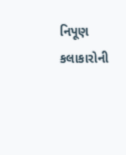નિપૂણ  કલાકારોની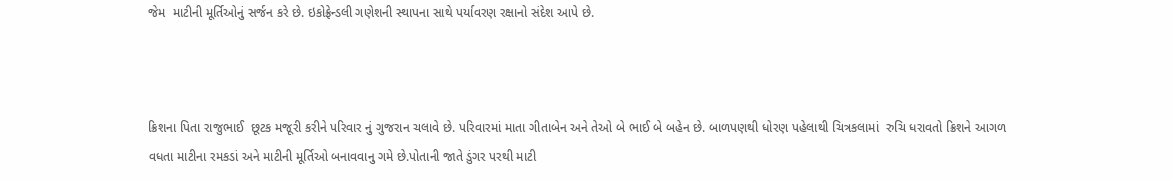જેમ  માટીની મૂર્તિઓનું સર્જન કરે છે. ઇકોફ્રેન્ડલી ગણેશની સ્થાપના સાથે પર્યાવરણ રક્ષાનો સંદેશ આપે છે.



ક્રિશના પિતા રાજુભાઈ  છૂટક મજૂરી કરીને પરિવાર નું ગુજરાન ચલાવે છે. પરિવારમાં માતા ગીતાબેન અને તેઓ બે ભાઈ બે બહેન છે. બાળપણથી ધોરણ પહેલાથી ચિત્રકલામાં  રુચિ ધરાવતો ક્રિશને આગળ વધતા માટીના રમકડાં અને માટીની મૂર્તિઓ બનાવવાનુ ગમે છે.પોતાની જાતે ડુંગર પરથી માટી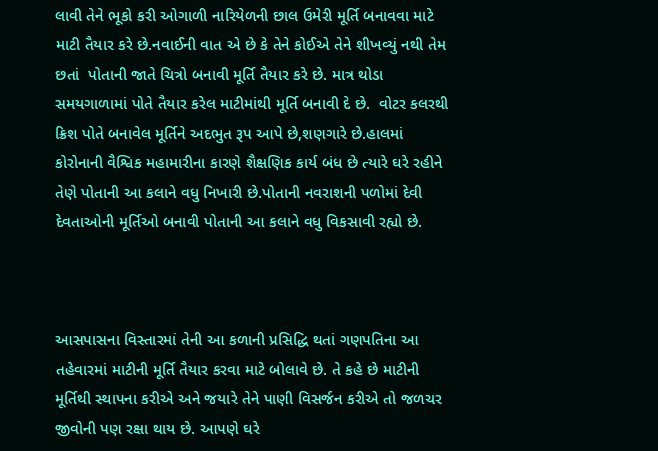લાવી તેને ભૂકો કરી ઓગાળી નારિયેળની છાલ ઉમેરી મૂર્તિ બનાવવા માટે માટી તૈયાર કરે છે.નવાઈની વાત એ છે કે તેને કોઈએ તેને શીખવ્યું નથી તેમ છતાં  પોતાની જાતે ચિત્રો બનાવી મૂર્તિ તૈયાર કરે છે. માત્ર થોડા સમયગાળામાં પોતે તૈયાર કરેલ માટીમાંથી મૂર્તિ બનાવી દે છે.  વોટર કલરથી ક્રિશ પોતે બનાવેલ મૂર્તિને અદભુત રૂપ આપે છે,શણગારે છે.હાલમાં કોરોનાની વૈશ્વિક મહામારીના કારણે શૈક્ષણિક કાર્ય બંધ છે ત્યારે ઘરે રહીને તેણે પોતાની આ કલાને વધુ નિખારી છે.પોતાની નવરાશની પળોમાં દેવી દેવતાઓની મૂર્તિઓ બનાવી પોતાની આ કલાને વધુ વિકસાવી રહ્યો છે.



આસપાસના વિસ્તારમાં તેની આ કળાની પ્રસિદ્ધિ થતાં ગણપતિના આ તહેવારમાં માટીની મૂર્તિ તૈયાર કરવા માટે બોલાવે છે. તે કહે છે માટીની મૂર્તિથી સ્થાપના કરીએ અને જયારે તેને પાણી વિસર્જન કરીએ તો જળચર જીવોની પણ રક્ષા થાય છે. આપણે ઘરે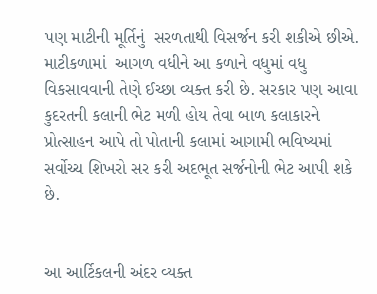પણ માટીની મૂર્તિનું  સરળતાથી વિસર્જન કરી શકીએ છીએ. માટીકળામાં  આગળ વધીને આ કળાને વધુમાં વધુ વિકસાવવાની તેણે ઈચ્છા વ્યક્ત કરી છે. સરકાર પણ આવા કુદરતની કલાની ભેટ મળી હોય તેવા બાળ કલાકારને પ્રોત્સાહન આપે તો પોતાની કલામાં આગામી ભવિષ્યમાં સર્વોચ્ચ શિખરો સર કરી અદભૂત સર્જનોની ભેટ આપી શકે છે.


આ આર્ટિકલની અંદર વ્યક્ત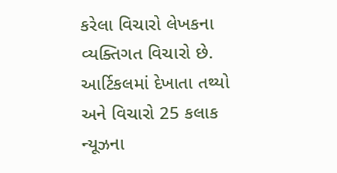કરેલા વિચારો લેખકના વ્યક્તિગત વિચારો છે. આર્ટિકલમાં દેખાતા તથ્યો અને વિચારો 25 કલાક ન્યૂઝના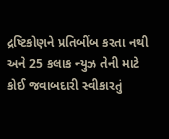દ્રષ્ટિકોણને પ્રતિબીંબ કરતા નથી અને 25 કલાક ન્યુઝ તેની માટે કોઈ જવાબદારી સ્વીકારતું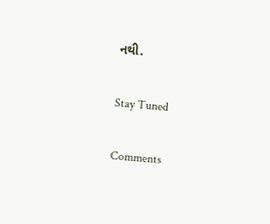નથી.

Stay Tuned

Comments